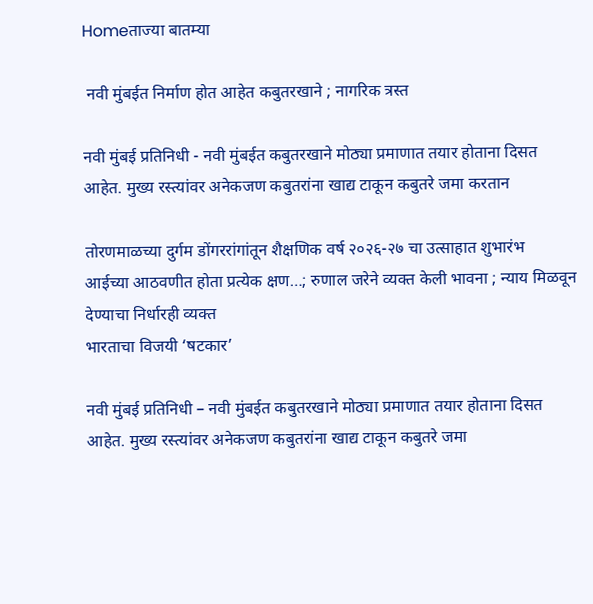Homeताज्या बातम्या

 नवी मुंबईत निर्माण होत आहेत कबुतरखाने ; नागरिक त्रस्त

नवी मुंबई प्रतिनिधी - नवी मुंबईत कबुतरखाने मोठ्या प्रमाणात तयार होताना दिसत आहेत. मुख्य रस्त्यांवर अनेकजण कबुतरांना खाद्य टाकून कबुतरे जमा करतान

तोरणमाळच्या दुर्गम डोंगररांगांतून शैक्षणिक वर्ष २०२६-२७ चा उत्साहात शुभारंभ
आईच्या आठवणीत होता प्रत्येक क्षण…; रुणाल जरेने व्यक्त केली भावना ; न्याय मिळवून देण्याचा निर्धारही व्यक्त
भारताचा विजयी ‘षटकार’

नवी मुंबई प्रतिनिधी – नवी मुंबईत कबुतरखाने मोठ्या प्रमाणात तयार होताना दिसत आहेत. मुख्य रस्त्यांवर अनेकजण कबुतरांना खाद्य टाकून कबुतरे जमा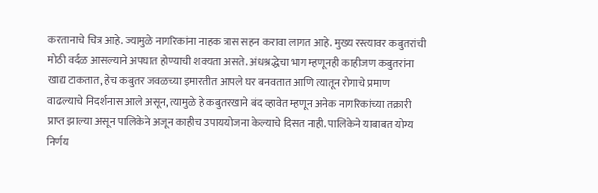करतानाचे चित्र आहे. ज्यामुळे नागरिकांना नाहक त्रास सहन करावा लागत आहे. मुख्य रस्त्यावर कबुतरांची मोठी वर्दळ आसल्याने अपघात होण्याची शक्यता असते. अंधश्रद्धेचा भाग म्हणूनही काहीजण कबुतरांना खाद्य टाकतात, हेच कबुतर जवळच्या इमारतीत आपले घर बनवतात आणि त्यातून रोगाचे प्रमाण वाढल्याचे निदर्शनास आले असून, त्यामुळे हे कबुतरखाने बंद व्हावेत म्हणून अनेक नागरिकांच्या तक्रारी प्राप्त झाल्या असून पालिकेने अजून काहीच उपाययोजना केल्याचे दिसत नाही. पालिकेने याबाबत योग्य निर्णय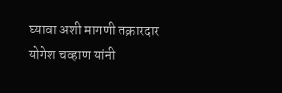घ्यावा अशी मागणी तक्रारदार योगेश चव्हाण यांनी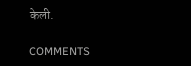केली.

COMMENTS